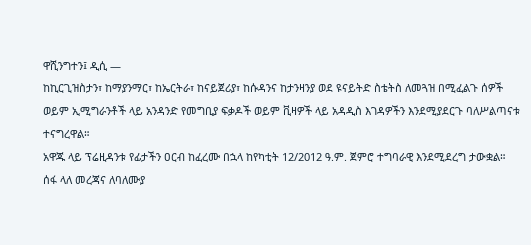ዋሺንግተን፤ ዲሲ —
ከኪርጊዝስታን፣ ከማያንማር፣ ከኤርትራ፣ ከናይጀሪያ፣ ከሱዳንና ከታንዛንያ ወደ ዩናይትድ ስቴትስ ለመጓዝ በሚፈልጉ ሰዎች ወይም ኢሚግራንቶች ላይ አንዳንድ የመግቢያ ፍቃዶች ወይም ቪዛዎች ላይ አዳዲስ እገዳዎችን እንደሚያደርጉ ባለሥልጣናቱ ተናግረዋል።
አዋጁ ላይ ፕሬዚዳንቱ የፊታችን ዐርብ ከፈረሙ በኋላ ከየካቲት 12/2012 ዓ.ም. ጀምሮ ተግባራዊ እንደሚደረግ ታውቋል።
ሰፋ ላለ መረጃና ለባለሙያ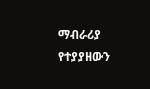ማብራሪያ የተያያዘውን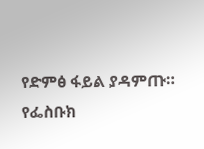የድምፅ ፋይል ያዳምጡ።
የፌስቡክ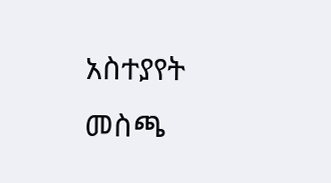አስተያየት መስጫ